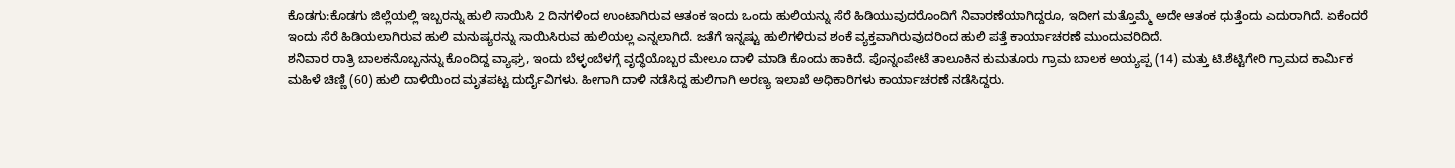ಕೊಡಗು:ಕೊಡಗು ಜಿಲ್ಲೆಯಲ್ಲಿ ಇಬ್ಬರನ್ನು ಹುಲಿ ಸಾಯಿಸಿ 2 ದಿನಗಳಿಂದ ಉಂಟಾಗಿರುವ ಆತಂಕ ಇಂದು ಒಂದು ಹುಲಿಯನ್ನು ಸೆರೆ ಹಿಡಿಯುವುದರೊಂದಿಗೆ ನಿವಾರಣೆಯಾಗಿದ್ದರೂ, ಇದೀಗ ಮತ್ತೊಮ್ಮೆ ಅದೇ ಆತಂಕ ಧುತ್ತೆಂದು ಎದುರಾಗಿದೆ. ಏಕೆಂದರೆ ಇಂದು ಸೆರೆ ಹಿಡಿಯಲಾಗಿರುವ ಹುಲಿ ಮನುಷ್ಯರನ್ನು ಸಾಯಿಸಿರುವ ಹುಲಿಯಲ್ಲ ಎನ್ನಲಾಗಿದೆ. ಜತೆಗೆ ಇನ್ನಷ್ಟು ಹುಲಿಗಳಿರುವ ಶಂಕೆ ವ್ಯಕ್ತವಾಗಿರುವುದರಿಂದ ಹುಲಿ ಪತ್ತೆ ಕಾರ್ಯಾಚರಣೆ ಮುಂದುವರಿದಿದೆ.
ಶನಿವಾರ ರಾತ್ರಿ ಬಾಲಕನೊಬ್ಬನನ್ನು ಕೊಂದಿದ್ದ ವ್ಯಾಘ್ರ, ಇಂದು ಬೆಳ್ಳಂಬೆಳಗ್ಗೆ ವೃದ್ಧೆಯೊಬ್ಬರ ಮೇಲೂ ದಾಳಿ ಮಾಡಿ ಕೊಂದು ಹಾಕಿದೆ. ಪೊನ್ನಂಪೇಟೆ ತಾಲೂಕಿನ ಕುಮತೂರು ಗ್ರಾಮ ಬಾಲಕ ಅಯ್ಯಪ್ಪ (14) ಮತ್ತು ಟಿ.ಶೆಟ್ಟಿಗೇರಿ ಗ್ರಾಮದ ಕಾರ್ಮಿಕ ಮಹಿಳೆ ಚಿಣ್ಣಿ (60) ಹುಲಿ ದಾಳಿಯಿಂದ ಮೃತಪಟ್ಟ ದುರ್ದೈವಿಗಳು. ಹೀಗಾಗಿ ದಾಳಿ ನಡೆಸಿದ್ದ ಹುಲಿಗಾಗಿ ಅರಣ್ಯ ಇಲಾಖೆ ಅಧಿಕಾರಿಗಳು ಕಾರ್ಯಾಚರಣೆ ನಡೆಸಿದ್ದರು.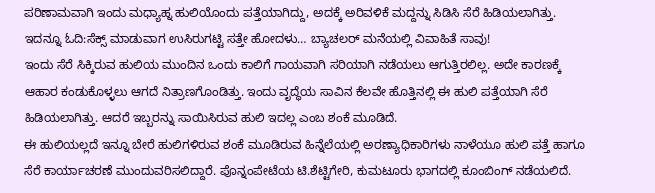ಪರಿಣಾಮವಾಗಿ ಇಂದು ಮಧ್ಯಾಹ್ನ ಹುಲಿಯೊಂದು ಪತ್ತೆಯಾಗಿದ್ದು, ಅದಕ್ಕೆ ಅರಿವಳಿಕೆ ಮದ್ದನ್ನು ಸಿಡಿಸಿ ಸೆರೆ ಹಿಡಿಯಲಾಗಿತ್ತು.
ಇದನ್ನೂ ಓದಿ:ಸೆಕ್ಸ್ ಮಾಡುವಾಗ ಉಸಿರುಗಟ್ಟಿ ಸತ್ತೇ ಹೋದಳು… ಬ್ಯಾಚಲರ್ ಮನೆಯಲ್ಲಿ ವಿವಾಹಿತೆ ಸಾವು!
ಇಂದು ಸೆರೆ ಸಿಕ್ಕಿರುವ ಹುಲಿಯ ಮುಂದಿನ ಒಂದು ಕಾಲಿಗೆ ಗಾಯವಾಗಿ ಸರಿಯಾಗಿ ನಡೆಯಲು ಆಗುತ್ತಿರಲಿಲ್ಲ. ಅದೇ ಕಾರಣಕ್ಕೆ ಆಹಾರ ಕಂಡುಕೊಳ್ಳಲು ಆಗದೆ ನಿತ್ರಾಣಗೊಂಡಿತ್ತು. ಇಂದು ವೃದ್ಧೆಯ ಸಾವಿನ ಕೆಲವೇ ಹೊತ್ತಿನಲ್ಲಿ ಈ ಹುಲಿ ಪತ್ತೆಯಾಗಿ ಸೆರೆ ಹಿಡಿಯಲಾಗಿತ್ತು. ಆದರೆ ಇಬ್ಬರನ್ನು ಸಾಯಿಸಿರುವ ಹುಲಿ ಇದಲ್ಲ ಎಂಬ ಶಂಕೆ ಮೂಡಿದೆ.
ಈ ಹುಲಿಯಲ್ಲದೆ ಇನ್ನೂ ಬೇರೆ ಹುಲಿಗಳಿರುವ ಶಂಕೆ ಮೂಡಿರುವ ಹಿನ್ನೆಲೆಯಲ್ಲಿ ಅರಣ್ಯಾಧಿಕಾರಿಗಳು ನಾಳೆಯೂ ಹುಲಿ ಪತ್ತೆ ಹಾಗೂ ಸೆರೆ ಕಾರ್ಯಾಚರಣೆ ಮುಂದುವರಿಸಲಿದ್ದಾರೆ. ಪೊನ್ನಂಪೇಟೆಯ ಟಿ.ಶೆಟ್ಟಿಗೇರಿ, ಕುಮಟೂರು ಭಾಗದಲ್ಲಿ ಕೂಂಬಿಂಗ್ ನಡೆಯಲಿದೆ.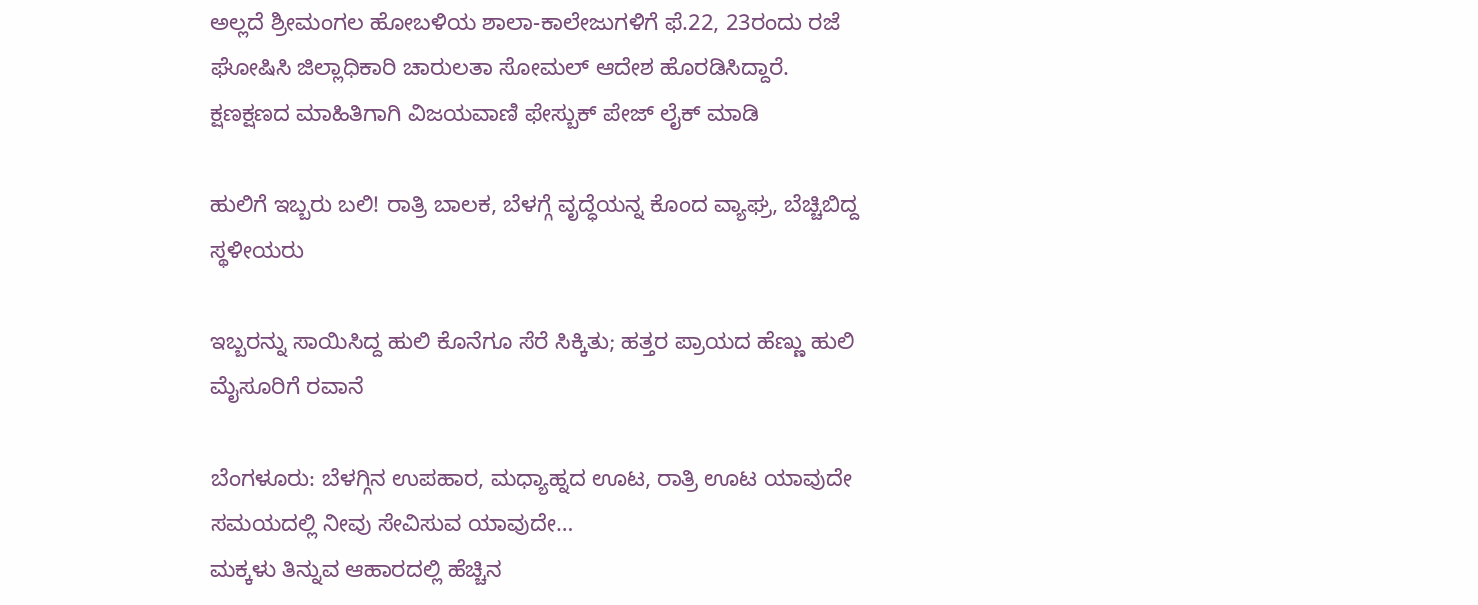ಅಲ್ಲದೆ ಶ್ರೀಮಂಗಲ ಹೋಬಳಿಯ ಶಾಲಾ-ಕಾಲೇಜುಗಳಿಗೆ ಫೆ.22, 23ರಂದು ರಜೆ ಘೋಷಿಸಿ ಜಿಲ್ಲಾಧಿಕಾರಿ ಚಾರುಲತಾ ಸೋಮಲ್ ಆದೇಶ ಹೊರಡಿಸಿದ್ದಾರೆ.
ಕ್ಷಣಕ್ಷಣದ ಮಾಹಿತಿಗಾಗಿ ವಿಜಯವಾಣಿ ಫೇಸ್ಬುಕ್ ಪೇಜ್ ಲೈಕ್ ಮಾಡಿ

ಹುಲಿಗೆ ಇಬ್ಬರು ಬಲಿ! ರಾತ್ರಿ ಬಾಲಕ, ಬೆಳಗ್ಗೆ ವೃದ್ಧೆಯನ್ನ ಕೊಂದ ವ್ಯಾಘ್ರ, ಬೆಚ್ಚಿಬಿದ್ದ ಸ್ಥಳೀಯರು

ಇಬ್ಬರನ್ನು ಸಾಯಿಸಿದ್ದ ಹುಲಿ ಕೊನೆಗೂ ಸೆರೆ ಸಿಕ್ಕಿತು; ಹತ್ತರ ಪ್ರಾಯದ ಹೆಣ್ಣು ಹುಲಿ ಮೈಸೂರಿಗೆ ರವಾನೆ

ಬೆಂಗಳೂರು: ಬೆಳಗ್ಗಿನ ಉಪಹಾರ, ಮಧ್ಯಾಹ್ನದ ಊಟ, ರಾತ್ರಿ ಊಟ ಯಾವುದೇ ಸಮಯದಲ್ಲಿ ನೀವು ಸೇವಿಸುವ ಯಾವುದೇ…
ಮಕ್ಕಳು ತಿನ್ನುವ ಆಹಾರದಲ್ಲಿ ಹೆಚ್ಚಿನ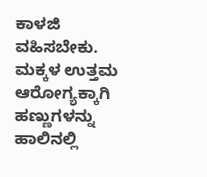ಕಾಳಜಿ ವಹಿಸಬೇಕು. ಮಕ್ಕಳ ಉತ್ತಮ ಆರೋಗ್ಯಕ್ಕಾಗಿ ಹಣ್ಣುಗಳನ್ನು ಹಾಲಿನಲ್ಲಿ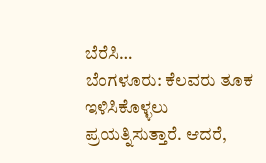ಬೆರೆಸಿ…
ಬೆಂಗಳೂರು: ಕೆಲವರು ತೂಕ ಇಳಿಸಿಕೊಳ್ಳಲು ಪ್ರಯತ್ನಿಸುತ್ತಾರೆ. ಆದರೆ,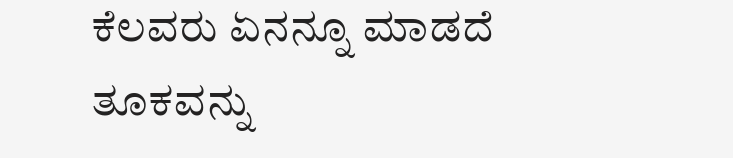ಕೆಲವರು ಏನನ್ನೂ ಮಾಡದೆ ತೂಕವನ್ನು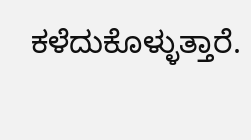ಕಳೆದುಕೊಳ್ಳುತ್ತಾರೆ.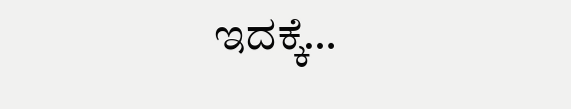ಇದಕ್ಕೆ…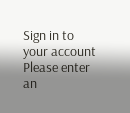Sign in to your account
Please enter an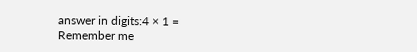answer in digits:4 × 1 =
Remember me